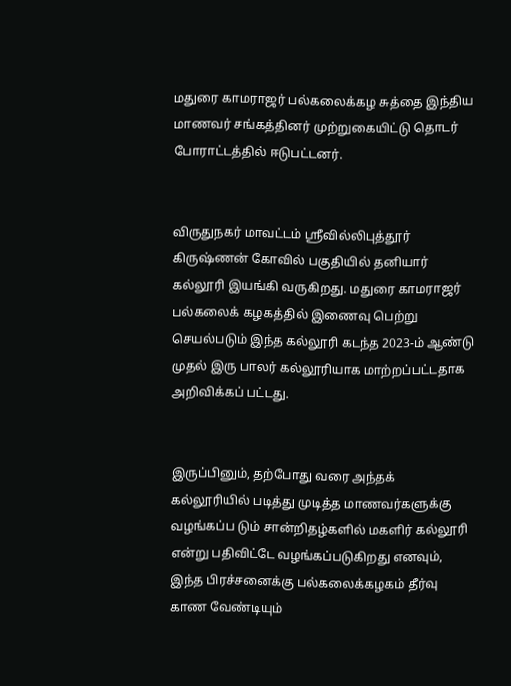மதுரை காமராஜர் பல்கலைக்கழ சுத்தை இந்திய மாணவர் சங்கத்தினர் முற்றுகையிட்டு தொடர் போராட்டத்தில் ஈடுபட்டனர்.


விருதுநகர் மாவட்டம் ஸ்ரீவில்லிபுத்தூர் கிருஷ்ணன் கோவில் பகுதியில் தனியார் கல்லூரி இயங்கி வருகிறது. மதுரை காமராஜர் பல்கலைக் கழகத்தில் இணைவு பெற்று செயல்படும் இந்த கல்லூரி கடந்த 2023-ம் ஆண்டு முதல் இரு பாலர் கல்லூரியாக மாற்றப்பட்டதாக அறிவிக்கப் பட்டது.


இருப்பினும், தற்போது வரை அந்தக் கல்லூரியில் படித்து முடித்த மாணவர்களுக்கு வழங்கப்ப டும் சான்றிதழ்களில் மகளிர் கல்லூரி என்று பதிவிட்டே வழங்கப்படுகிறது எனவும், இந்த பிரச்சனைக்கு பல்கலைக்கழகம் தீர்வு காண வேண்டியும்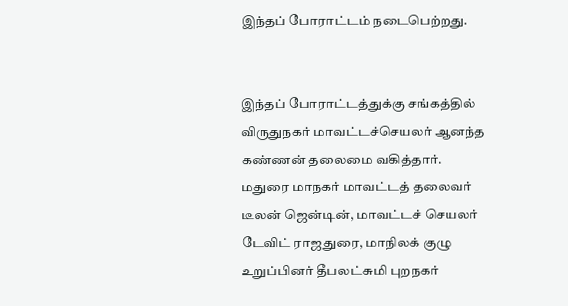இந்தப் போராட்டம் நடைபெற்றது.


இந்தப் போராட்டத்துக்கு சங்கத்தில் விருதுநகர் மாவட்டச்செயலர் ஆனந்த கண்ணன் தலைமை வகித்தார். மதுரை மாநகர் மாவட்டத் தலைவர் டீலன் ஜென்டின், மாவட்டச் செயலர் டேவிட் ராஜதுரை, மாநிலக் குழு உறுப்பினர் தீபலட்சுமி புறநகர்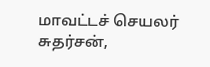மாவட்டச் செயலர் சுதர்சன்,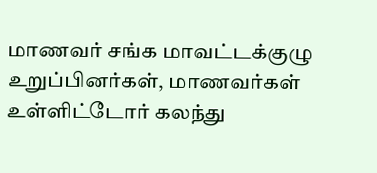மாணவர் சங்க மாவட்டக்குழு உறுப்பினர்கள், மாணவர்கள் உள்ளிட்டோர் கலந்து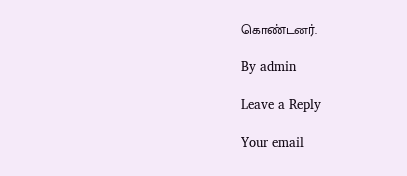கொண்டனர்.

By admin

Leave a Reply

Your email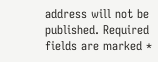address will not be published. Required fields are marked *